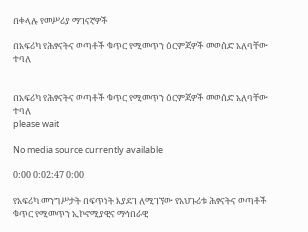በቀላሉ የመሥሪያ ማገናኛዎች

በአፍሪካ የሕፃናትና ወጣቶች ቁጥር የሚመጥን ዕርምጃዎች መወሰድ አለባቸው ተባለ


በአፍሪካ የሕፃናትና ወጣቶች ቁጥር የሚመጥን ዕርምጃዎች መወሰድ አለባቸው ተባለ
please wait

No media source currently available

0:00 0:02:47 0:00

የአፍሪካ መንግሥታት በፍጥነት እያደገ ለሚገኘው የአህጉሪቱ ሕፃናትና ወጣቶች ቁጥር የሚመጥን ኢኮኖሚያዊና ማኅበራዊ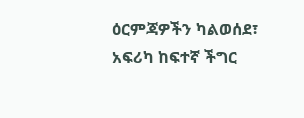ዕርምጃዎችን ካልወሰደ፣ አፍሪካ ከፍተኛ ችግር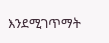እንደሚገጥማት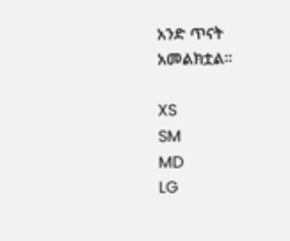አንድ ጥናት አመልክቷል፡፡

XS
SM
MD
LG